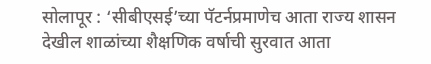सोलापूर : ‘सीबीएसई’च्या पॅटर्नप्रमाणेच आता राज्य शासन देखील शाळांच्या शैक्षणिक वर्षाची सुरवात आता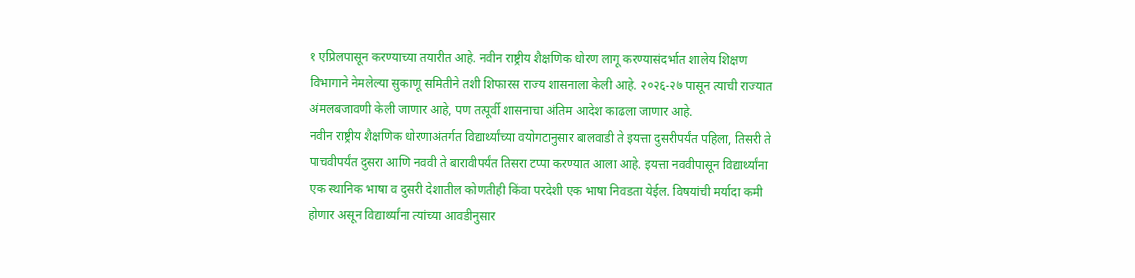१ एप्रिलपासून करण्याच्या तयारीत आहे. नवीन राष्ट्रीय शैक्षणिक धोरण लागू करण्यासंदर्भात शालेय शिक्षण विभागाने नेमलेल्या सुकाणू समितीने तशी शिफारस राज्य शासनाला केली आहे. २०२६-२७ पासून त्याची राज्यात अंमलबजावणी केली जाणार आहे, पण तत्पूर्वी शासनाचा अंतिम आदेश काढला जाणार आहे.
नवीन राष्ट्रीय शैक्षणिक धोरणाअंतर्गत विद्यार्थ्यांच्या वयोगटानुसार बालवाडी ते इयत्ता दुसरीपर्यंत पहिला, तिसरी ते पाचवीपर्यंत दुसरा आणि नववी ते बारावीपर्यंत तिसरा टप्पा करण्यात आला आहे. इयत्ता नववीपासून विद्यार्थ्यांना एक स्थानिक भाषा व दुसरी देशातील कोणतीही किंवा परदेशी एक भाषा निवडता येईल. विषयांची मर्यादा कमी होणार असून विद्यार्थ्यांना त्यांच्या आवडीनुसार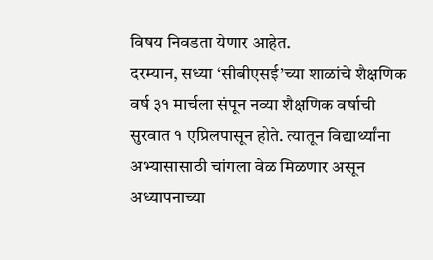विषय निवडता येणार आहेत.
दरम्यान, सध्या ‘सीबीएसई’च्या शाळांचे शैक्षणिक वर्ष ३१ मार्चला संपून नव्या शैक्षणिक वर्षाची सुरवात १ एप्रिलपासून होते. त्यातून विद्यार्थ्यांना अभ्यासासाठी चांगला वेळ मिळणार असून अध्यापनाच्या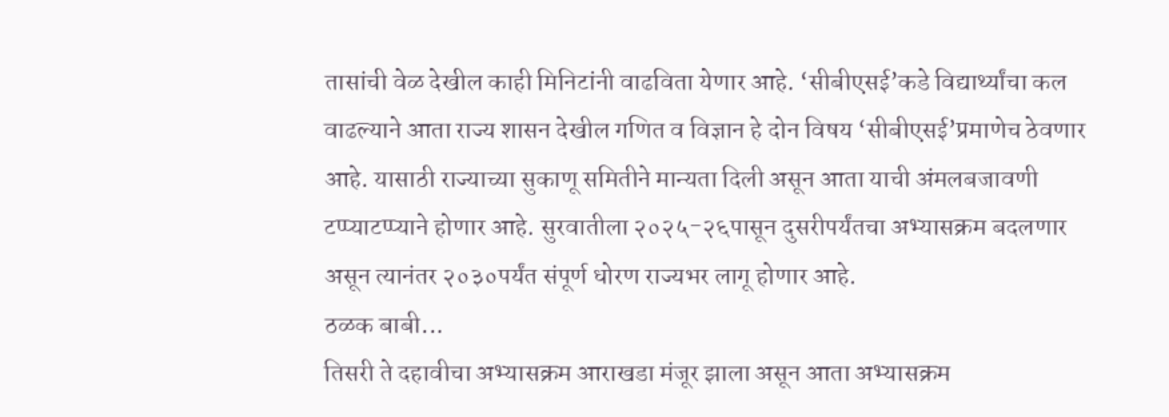तासांची वेळ देखील काही मिनिटांनी वाढविता येणार आहे. ‘सीबीएसई’कडे विद्यार्थ्यांचा कल वाढल्याने आता राज्य शासन देखील गणित व विज्ञान हे दोन विषय ‘सीबीएसई’प्रमाणेच ठेवणार आहे. यासाठी राज्याच्या सुकाणू समितीने मान्यता दिली असून आता याची अंमलबजावणी टप्प्याटप्प्याने होणार आहे. सुरवातीला २०२५-२६पासून दुसरीपर्यंतचा अभ्यासक्रम बदलणार असून त्यानंतर २०३०पर्यंत संपूर्ण धोरण राज्यभर लागू होणार आहे.
ठळक बाबी...
तिसरी ते दहावीचा अभ्यासक्रम आराखडा मंजूर झाला असून आता अभ्यासक्रम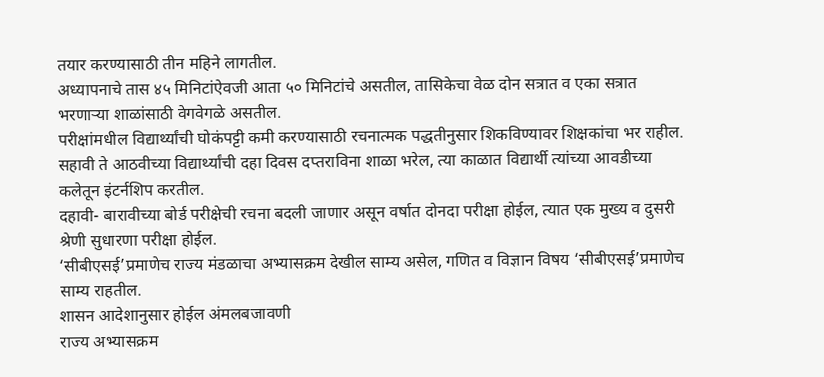तयार करण्यासाठी तीन महिने लागतील.
अध्यापनाचे तास ४५ मिनिटांऐवजी आता ५० मिनिटांचे असतील, तासिकेचा वेळ दोन सत्रात व एका सत्रात भरणाऱ्या शाळांसाठी वेगवेगळे असतील.
परीक्षांमधील विद्यार्थ्यांची घोकंपट्टी कमी करण्यासाठी रचनात्मक पद्धतीनुसार शिकविण्यावर शिक्षकांचा भर राहील.
सहावी ते आठवीच्या विद्यार्थ्यांची दहा दिवस दप्तराविना शाळा भरेल, त्या काळात विद्यार्थी त्यांच्या आवडीच्या कलेतून इंटर्नशिप करतील.
दहावी- बारावीच्या बोर्ड परीक्षेची रचना बदली जाणार असून वर्षात दोनदा परीक्षा होईल, त्यात एक मुख्य व दुसरी श्रेणी सुधारणा परीक्षा होईल.
‘सीबीएसई’प्रमाणेच राज्य मंडळाचा अभ्यासक्रम देखील साम्य असेल, गणित व विज्ञान विषय ‘सीबीएसई’प्रमाणेच साम्य राहतील.
शासन आदेशानुसार होईल अंमलबजावणी
राज्य अभ्यासक्रम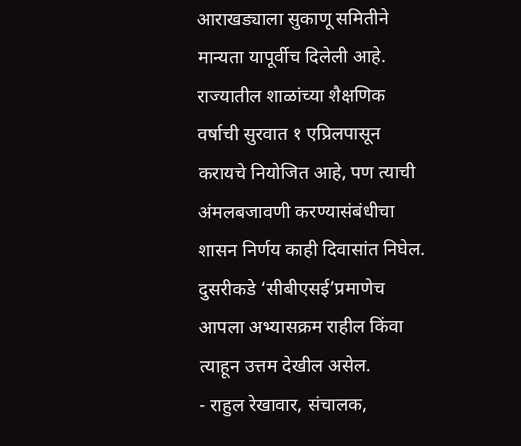आराखड्याला सुकाणू समितीने मान्यता यापूर्वीच दिलेली आहे. राज्यातील शाळांच्या शैक्षणिक वर्षाची सुरवात १ एप्रिलपासून करायचे नियोजित आहे, पण त्याची अंमलबजावणी करण्यासंबंधीचा शासन निर्णय काही दिवासांत निघेल. दुसरीकडे ‘सीबीएसई’प्रमाणेच आपला अभ्यासक्रम राहील किंवा त्याहून उत्तम देखील असेल.
- राहुल रेखावार, संचालक,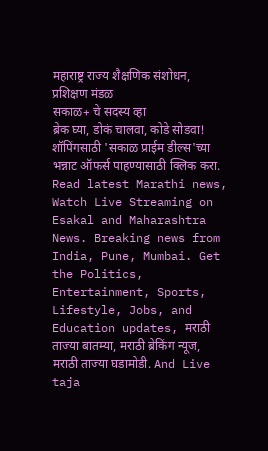महाराष्ट्र राज्य शैक्षणिक संशोधन, प्रशिक्षण मंडळ
सकाळ+ चे सदस्य व्हा
ब्रेक घ्या, डोकं चालवा, कोडे सोडवा!
शॉपिंगसाठी 'सकाळ प्राईम डील्स'च्या भन्नाट ऑफर्स पाहण्यासाठी क्लिक करा.
Read latest Marathi news, Watch Live Streaming on Esakal and Maharashtra News. Breaking news from India, Pune, Mumbai. Get the Politics, Entertainment, Sports, Lifestyle, Jobs, and Education updates, मराठी ताज्या बातम्या, मराठी ब्रेकिंग न्यूज, मराठी ताज्या घडामोडी. And Live taja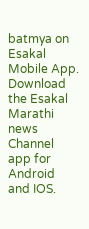batmya on Esakal Mobile App. Download the Esakal Marathi news Channel app for Android and IOS.